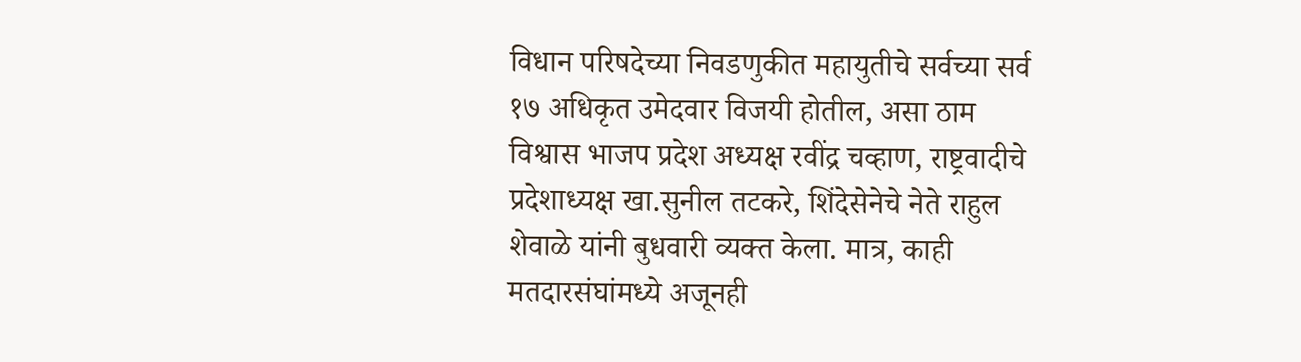विधान परिषदेच्या निवडणुकीत महायुतीचे सर्वच्या सर्व १७ अधिकृत उमेदवार विजयी होतील, असा ठाम विश्वास भाजप प्रदेश अध्यक्ष रवींद्र चव्हाण, राष्ट्रवादीचे प्रदेशाध्यक्ष खा.सुनील तटकरे, शिंदेसेनेचे नेते राहुल शेवाळे यांनी बुधवारी व्यक्त केला. मात्र, काही मतदारसंघांमध्ये अजूनही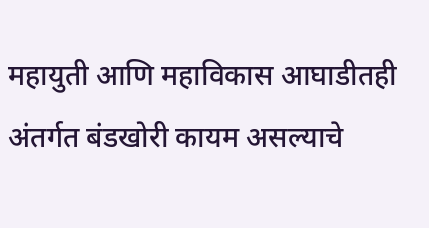महायुती आणि महाविकास आघाडीतही अंतर्गत बंडखोरी कायम असल्याचे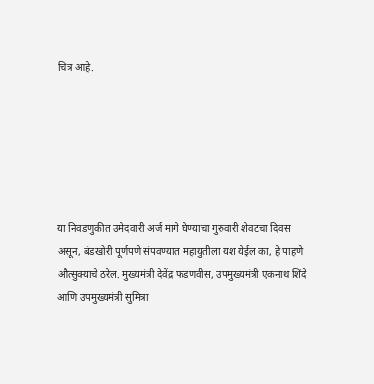चित्र आहे.






या निवडणुकीत उमेदवारी अर्ज मागे घेण्याचा गुरुवारी शेवटचा दिवस असून, बंडखोरी पूर्णपणे संपवण्यात महायुतीला यश येईल का, हे पाहणे औत्सुक्याचे ठरेल. मुख्यमंत्री देवेंद्र फडणवीस, उपमुख्यमंत्री एकनाथ शिंदे आणि उपमुख्यमंत्री सुमित्रा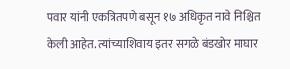पवार यांनी एकत्रितपणे बसून १७ अधिकृत नावे निश्चित केली आहेत. त्यांच्याशिवाय इतर सगळे बंडखोर माघार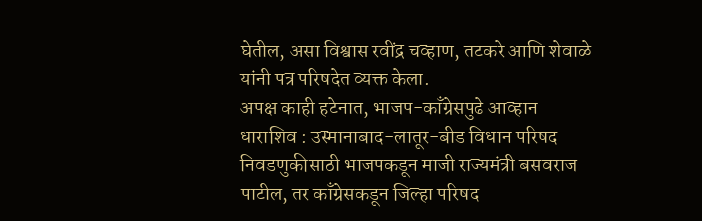घेतील, असा विश्वास रवींद्र चव्हाण, तटकरे आणि शेवाळे यांनी पत्र परिषदेत व्यक्त केला.
अपक्ष काही हटेनात, भाजप-काँग्रेसपुढे आव्हान
धाराशिव : उस्मानाबाद-लातूर-बीड विधान परिषद निवडणुकीसाठी भाजपकडून माजी राज्यमंत्री बसवराज पाटील, तर काँग्रेसकडून जिल्हा परिषद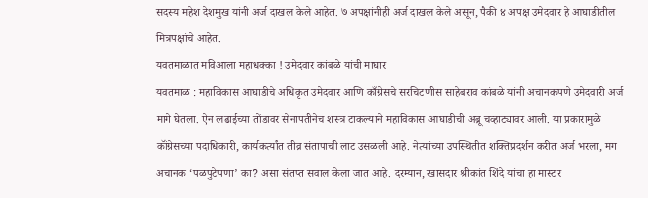सदस्य महेश देशमुख यांनी अर्ज दाखल केले आहेत. ७ अपक्षांनीही अर्ज दाखल केले असून, पैकी ४ अपक्ष उमेदवार हे आघाडीतील मित्रपक्षांचे आहेत.
यवतमाळात मविआला महाधक्का ! उमेदवार कांबळे यांची माघार
यवतमाळ : महाविकास आघाडीचे अधिकृत उमेदवार आणि काँग्रेसचे सरचिटणीस साहेबराव कांबळे यांनी अचानकपणे उमेदवारी अर्ज मागे घेतला. ऐन लढाईच्या तोंडावर सेनापतीनेच शस्त्र टाकल्याने महाविकास आघाडीची अब्रू चव्हाट्यावर आली. या प्रकारामुळे कॉंग्रेसच्या पदाधिकारी, कार्यकर्त्यांत तीव्र संतापाची लाट उसळली आहे. नेत्यांच्या उपस्थितीत शक्तिप्रदर्शन करीत अर्ज भरला, मग अचानक ‘पळपुटेपणा’ का? असा संतप्त सवाल केला जात आहे. दरम्यान, खासदार श्रीकांत शिंदे यांचा हा मास्टर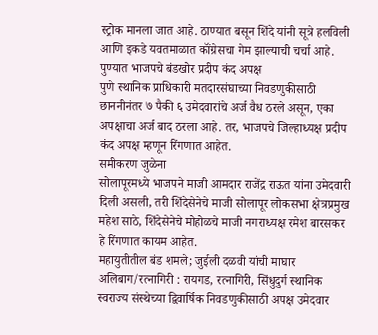स्ट्रोक मानला जात आहे. ठाण्यात बसून शिंदे यांनी सूत्रे हलविली आणि इकडे यवतमाळात कॉंग्रेसचा गेम झाल्याची चर्चा आहे.
पुण्यात भाजपचे बंडखोर प्रदीप कंद अपक्ष
पुणे स्थानिक प्राधिकारी मतदारसंघाच्या निवडणुकीसाठी छाननीनंतर ७ पैकी ६ उमेदवारांचे अर्ज वैध ठरले असून, एका अपक्षाचा अर्ज बाद ठरला आहे. तर, भाजपचे जिल्हाध्यक्ष प्रदीप कंद अपक्ष म्हणून रिंगणात आहेत.
समीकरण जुळेना
सोलापूरमध्ये भाजपने माजी आमदार राजेंद्र राऊत यांना उमेदवारी दिली असली, तरी शिंदेसेनेचे माजी सोलापूर लोकसभा क्षेत्रप्रमुख महेश साठे, शिंदेसेनेचे मोहोळचे माजी नगराध्यक्ष रमेश बारसकर हे रिंगणात कायम आहेत.
महायुतीतील बंड शमले; जुईली दळवी यांची माघार
अलिबाग/रत्नागिरी : रायगड, रत्नागिरी, सिंधुदुर्ग स्थानिक स्वराज्य संस्थेच्या द्विवार्षिक निवडणुकीसाठी अपक्ष उमेदवार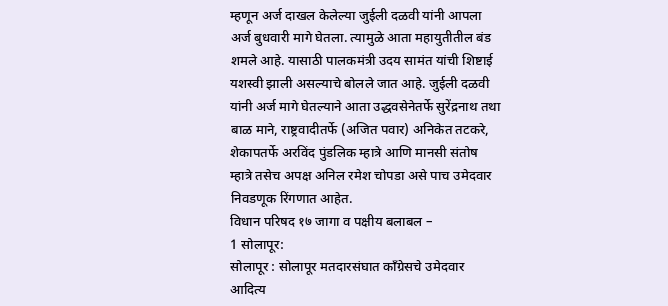म्हणून अर्ज दाखल केलेल्या जुईली दळवी यांनी आपला अर्ज बुधवारी मागे घेतला. त्यामुळे आता महायुतीतील बंड शमले आहे. यासाठी पालकमंत्री उदय सामंत यांची शिष्टाई यशस्वी झाली असल्याचे बोलले जात आहे. जुईली दळवी यांनी अर्ज मागे घेतल्याने आता उद्धवसेनेतर्फे सुरेंद्रनाथ तथा बाळ माने, राष्ट्रवादीतर्फे (अजित पवार) अनिकेत तटकरे, शेकापतर्फे अरविंद पुंडलिक म्हात्रे आणि मानसी संतोष म्हात्रे तसेच अपक्ष अनिल रमेश चोपडा असे पाच उमेदवार निवडणूक रिंगणात आहेत.
विधान परिषद १७ जागा व पक्षीय बलाबल –
1 सोलापूर:
सोलापूर : सोलापूर मतदारसंघात काँग्रेसचे उमेदवार आदित्य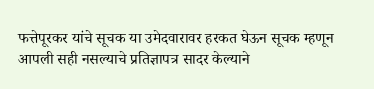फत्तेपूरकर यांचे सूचक या उमेदवारावर हरकत घेऊन सूचक म्हणून आपली सही नसल्याचे प्रतिज्ञापत्र सादर केल्याने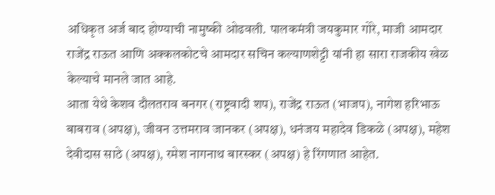अधिकृत अर्ज बाद होण्याची नामुष्की ओढवली. पालकमंत्री जयकुमार गोरे, माजी आमदार राजेंद्र राऊत आणि अक्कलकोटचे आमदार सचिन कल्याणशेट्टी यांनी हा सारा राजकीय खेळ केल्याचे मानले जात आहे.
आता येथे केशव दौलतराव बनगर (राष्ट्रवादी शप), राजेंद्र राऊत (भाजप), नागेश हरिभाऊ बाबराव (अपक्ष), जीवन उत्तमराव जानकर (अपक्ष), धनंजय महादेव डिकळे (अपक्ष), महेश देवीदास साठे (अपक्ष), रमेश नागनाथ बारस्कर (अपक्ष) हे रिंगणात आहेत.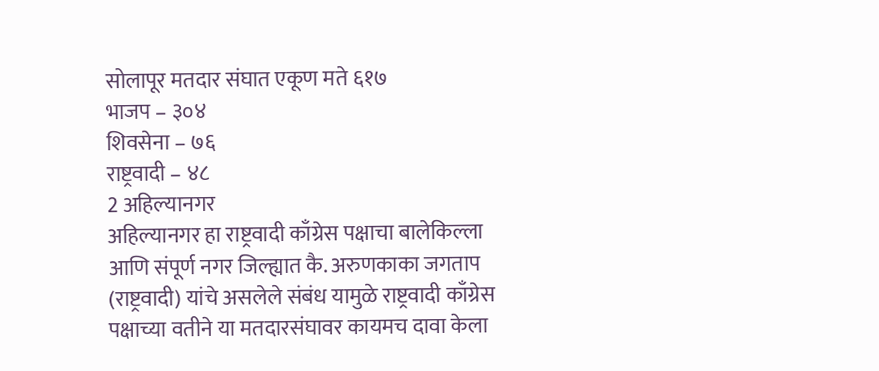सोलापूर मतदार संघात एकूण मते ६१७
भाजप – ३०४
शिवसेना – ७६
राष्ट्रवादी – ४८
2 अहिल्यानगर
अहिल्यानगर हा राष्ट्रवादी काँग्रेस पक्षाचा बालेकिल्ला आणि संपूर्ण नगर जिल्ह्यात कै. अरुणकाका जगताप (राष्ट्रवादी) यांचे असलेले संबंध यामुळे राष्ट्रवादी काँग्रेस पक्षाच्या वतीने या मतदारसंघावर कायमच दावा केला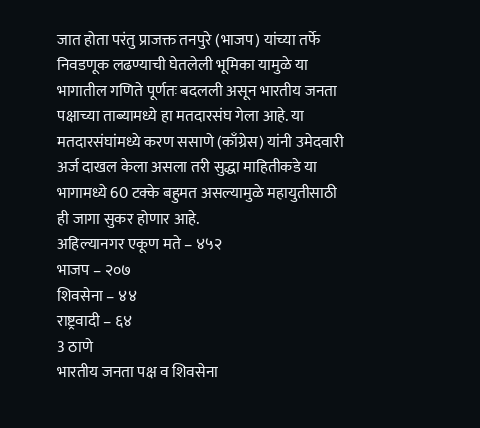जात होता परंतु प्राजक्त तनपुरे (भाजप) यांच्या तर्फे निवडणूक लढण्याची घेतलेली भूमिका यामुळे या भागातील गणिते पूर्णतः बदलली असून भारतीय जनता पक्षाच्या ताब्यामध्ये हा मतदारसंघ गेला आहे. या मतदारसंघांमध्ये करण ससाणे (काँग्रेस) यांनी उमेदवारी अर्ज दाखल केला असला तरी सुद्धा माहितीकडे या भागामध्ये 60 टक्के बहुमत असल्यामुळे महायुतीसाठी ही जागा सुकर होणार आहे.
अहिल्यानगर एकूण मते – ४५२
भाजप – २०७
शिवसेना – ४४
राष्ट्रवादी – ६४
3 ठाणे
भारतीय जनता पक्ष व शिवसेना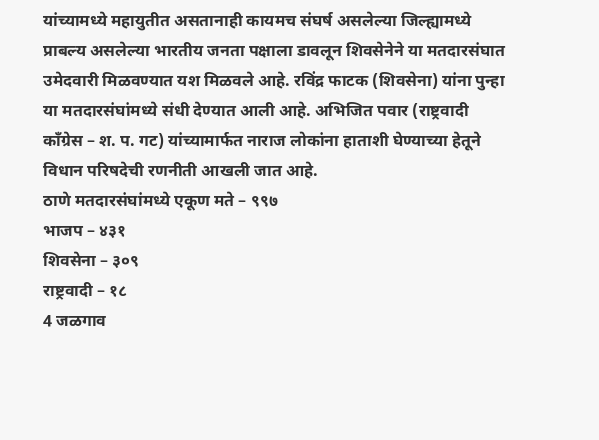यांच्यामध्ये महायुतीत असतानाही कायमच संघर्ष असलेल्या जिल्ह्यामध्ये प्राबल्य असलेल्या भारतीय जनता पक्षाला डावलून शिवसेनेने या मतदारसंघात उमेदवारी मिळवण्यात यश मिळवले आहे. रविंद्र फाटक (शिवसेना) यांना पुन्हा या मतदारसंघांमध्ये संधी देण्यात आली आहे. अभिजित पवार (राष्ट्रवादी काँग्रेस – श. प. गट) यांच्यामार्फत नाराज लोकांना हाताशी घेण्याच्या हेतूने विधान परिषदेची रणनीती आखली जात आहे.
ठाणे मतदारसंघांमध्ये एकूण मते – ९९७
भाजप – ४३१
शिवसेना – ३०९
राष्ट्रवादी – १८
4 जळगाव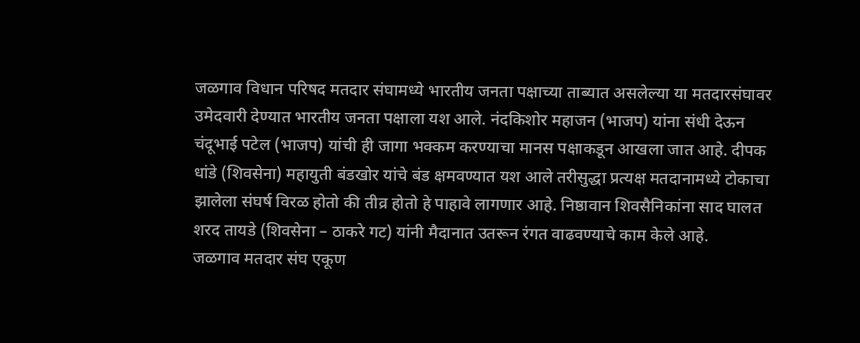जळगाव विधान परिषद मतदार संघामध्ये भारतीय जनता पक्षाच्या ताब्यात असलेल्या या मतदारसंघावर उमेदवारी देण्यात भारतीय जनता पक्षाला यश आले. नंदकिशोर महाजन (भाजप) यांना संधी देऊन चंदूभाई पटेल (भाजप) यांची ही जागा भक्कम करण्याचा मानस पक्षाकडून आखला जात आहे. दीपक धांडे (शिवसेना) महायुती बंडखोर यांचे बंड क्षमवण्यात यश आले तरीसुद्धा प्रत्यक्ष मतदानामध्ये टोकाचा झालेला संघर्ष विरळ होतो की तीव्र होतो हे पाहावे लागणार आहे. निष्ठावान शिवसैनिकांना साद घालत शरद तायडे (शिवसेना – ठाकरे गट) यांनी मैदानात उतरून रंगत वाढवण्याचे काम केले आहे.
जळगाव मतदार संघ एकूण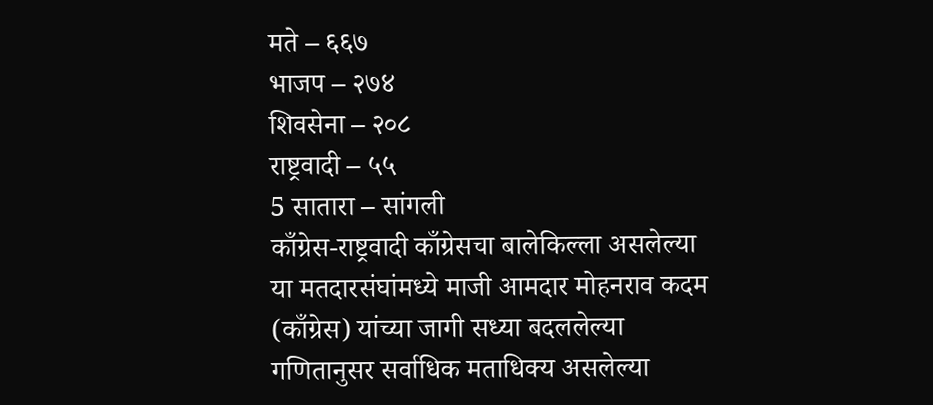मते – ६६७
भाजप – २७४
शिवसेना – २०८
राष्ट्रवादी – ५५
5 सातारा – सांगली
काँग्रेस-राष्ट्रवादी काँग्रेसचा बालेकिल्ला असलेल्या या मतदारसंघांमध्ये माजी आमदार मोहनराव कदम (काँग्रेस) यांच्या जागी सध्या बदललेल्या गणितानुसर सर्वाधिक मताधिक्य असलेल्या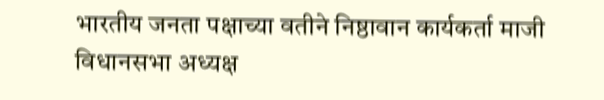भारतीय जनता पक्षाच्या वतीने निष्ठावान कार्यकर्ता माजी विधानसभा अध्यक्ष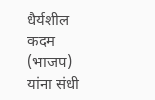धैर्यशील कदम (भाजप) यांना संधी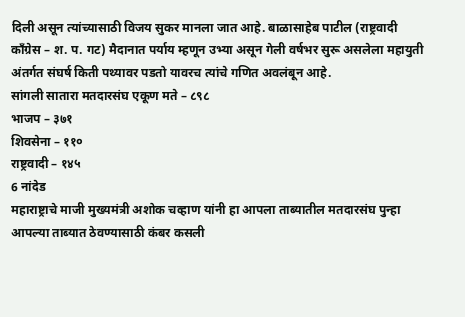दिली असून त्यांच्यासाठी विजय सुकर मानला जात आहे. बाळासाहेब पाटील (राष्ट्रवादी काँग्रेस – श. प. गट) मैदानात पर्याय म्हणून उभ्या असून गेली वर्षभर सुरू असलेला महायुती अंतर्गत संघर्ष किती पथ्यावर पडतो यावरच त्यांचे गणित अवलंबून आहे.
सांगली सातारा मतदारसंघ एकूण मते – ८९८
भाजप – ३७१
शिवसेना – ११०
राष्ट्रवादी – १४५
6 नांदेड
महाराष्ट्राचे माजी मुख्यमंत्री अशोक चव्हाण यांनी हा आपला ताब्यातील मतदारसंघ पुन्हा आपल्या ताब्यात ठेवण्यासाठी कंबर कसली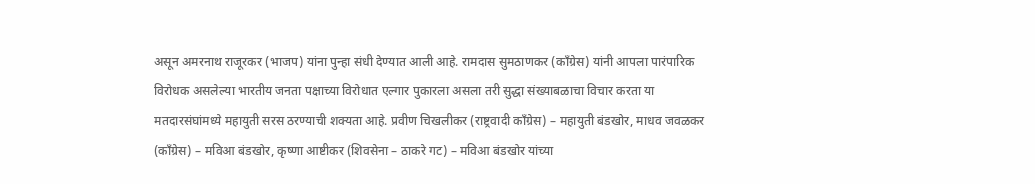असून अमरनाथ राजूरकर (भाजप) यांना पुन्हा संधी देण्यात आली आहे. रामदास सुमठाणकर (काँग्रेस) यांनी आपला पारंपारिक विरोधक असलेल्या भारतीय जनता पक्षाच्या विरोधात एल्गार पुकारला असला तरी सुद्धा संख्याबळाचा विचार करता या मतदारसंघांमध्ये महायुती सरस ठरण्याची शक्यता आहे. प्रवीण चिखलीकर (राष्ट्रवादी काँग्रेस) – महायुती बंडखोर, माधव जवळकर (काँग्रेस) – मविआ बंडखोर, कृष्णा आष्टीकर (शिवसेना – ठाकरे गट) – मविआ बंडखोर यांच्या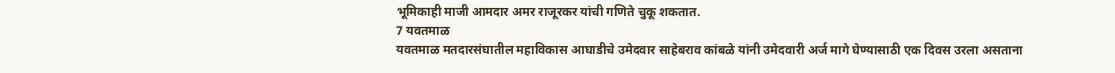भूमिकाही माजी आमदार अमर राजूरकर यांची गणिते चुकू शकतात.
7 यवतमाळ
यवतमाळ मतदारसंघातील महाविकास आघाडीचे उमेदवार साहेबराव कांबळे यांनी उमेदवारी अर्ज मागे घेण्यासाठी एक दिवस उरला असताना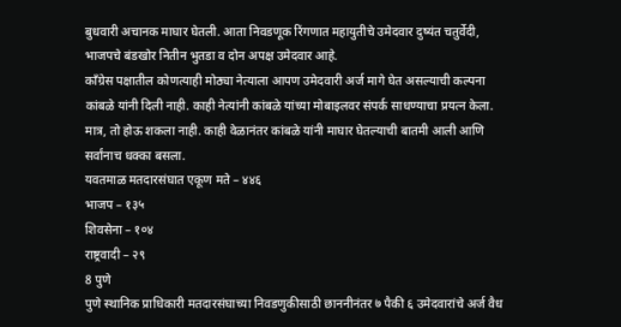बुधवारी अचानक माघार घेतली. आता निवडणूक रिंगणात महायुतीचे उमेदवार दुष्यंत चतुर्वेदी, भाजपचे बंडखोर नितीन भुतडा व दोन अपक्ष उमेदवार आहे.
काँग्रेस पक्षातील कोणत्याही मोठ्या नेत्याला आपण उमेदवारी अर्ज मागे घेत असल्याची कल्पना कांबळे यांनी दिली नाही. काही नेत्यांनी कांबळे यांच्या मोबाइलवर संपर्क साधण्याचा प्रयत्न केला. मात्र, तो होऊ शकला नाही. काही वेळानंतर कांबळे यांनी माघार घेतल्याची बातमी आली आणि सर्वांनाच धक्का बसला.
यवतमाळ मतदारसंघात एकूण मते – ४४६
भाजप – १३५
शिवसेना – १०४
राष्ट्रवादी – २९
8 पुणे
पुणे स्थानिक प्राधिकारी मतदारसंघाच्या निवडणुकीसाठी छाननीनंतर ७ पैकी ६ उमेदवारांचे अर्ज वैध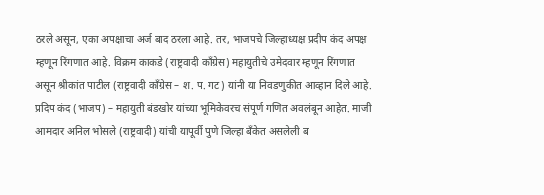ठरले असून, एका अपक्षाचा अर्ज बाद ठरला आहे. तर, भाजपचे जिल्हाध्यक्ष प्रदीप कंद अपक्ष म्हणून रिंगणात आहे. विक्रम काकडे (राष्ट्रवादी काँग्रेस) महायुतीचे उमेदवार म्हणून रिंगणात असून श्रीकांत पाटील (राष्ट्रवादी काँग्रेस – श. प. गट) यांनी या निवडणुकीत आव्हान दिले आहे. प्रदिप कंद (भाजप) – महायुती बंडखोर यांच्या भूमिकेवरच संपूर्ण गणित अवलंबून आहेत. माजी आमदार अनिल भोसले (राष्ट्रवादी) यांची यापूर्वी पुणे जिल्हा बँकेत असलेली ब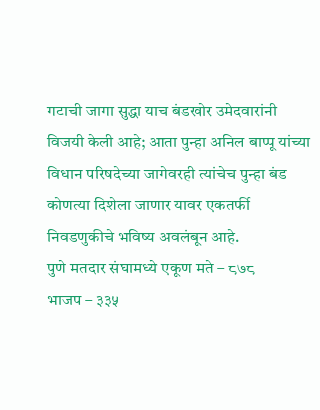गटाची जागा सुद्धा याच बंडखोर उमेदवारांनी विजयी केली आहे; आता पुन्हा अनिल बाप्पू यांच्या विधान परिषदेच्या जागेवरही त्यांचेच पुन्हा बंड कोणत्या दिशेला जाणार यावर एकतर्फी निवडणुकीचे भविष्य अवलंबून आहे.
पुणे मतदार संघामध्ये एकूण मते – ८७८
भाजप – ३३५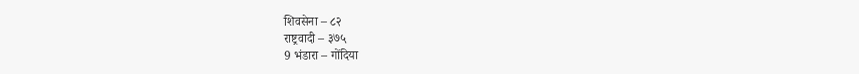शिवसेना – ८२
राष्ट्रवादी – ३७५
9 भंडारा – गोंदिया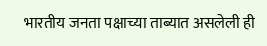भारतीय जनता पक्षाच्या ताब्यात असलेली ही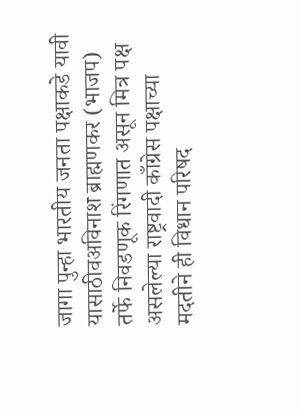जागा पुन्हा भारतीय जनता पक्षाकडे यावी यासाठीवअविनाश ब्राह्मणकर (भाजप) तर्फे निवडणूक रिंगणात असून मित्र पक्ष असलेल्या राष्ट्रवादी काँग्रेस पक्षाच्या मदतीने ही विधान परिषद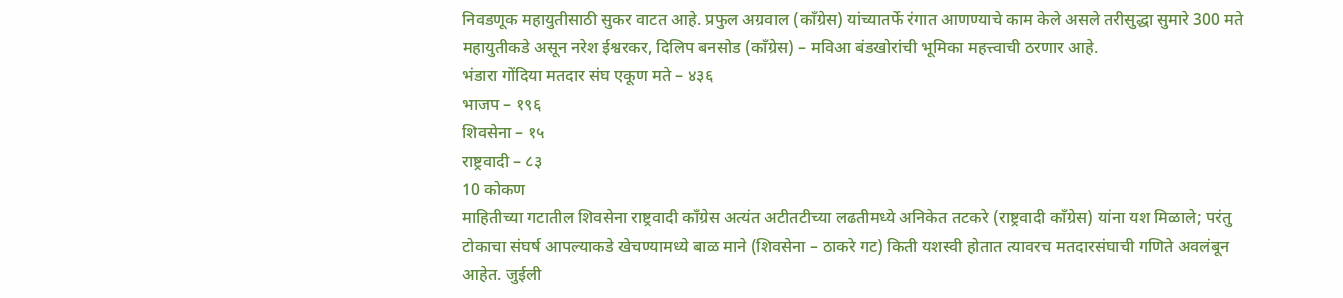निवडणूक महायुतीसाठी सुकर वाटत आहे. प्रफुल अग्रवाल (काँग्रेस) यांच्यातर्फे रंगात आणण्याचे काम केले असले तरीसुद्धा सुमारे 300 मते महायुतीकडे असून नरेश ईश्वरकर, दिलिप बनसोड (काँग्रेस) – मविआ बंडखोरांची भूमिका महत्त्वाची ठरणार आहे.
भंडारा गोंदिया मतदार संघ एकूण मते – ४३६
भाजप – १९६
शिवसेना – १५
राष्ट्रवादी – ८३
10 कोकण
माहितीच्या गटातील शिवसेना राष्ट्रवादी काँग्रेस अत्यंत अटीतटीच्या लढतीमध्ये अनिकेत तटकरे (राष्ट्रवादी काँग्रेस) यांना यश मिळाले; परंतु टोकाचा संघर्ष आपल्याकडे खेचण्यामध्ये बाळ माने (शिवसेना – ठाकरे गट) किती यशस्वी होतात त्यावरच मतदारसंघाची गणिते अवलंबून आहेत. जुईली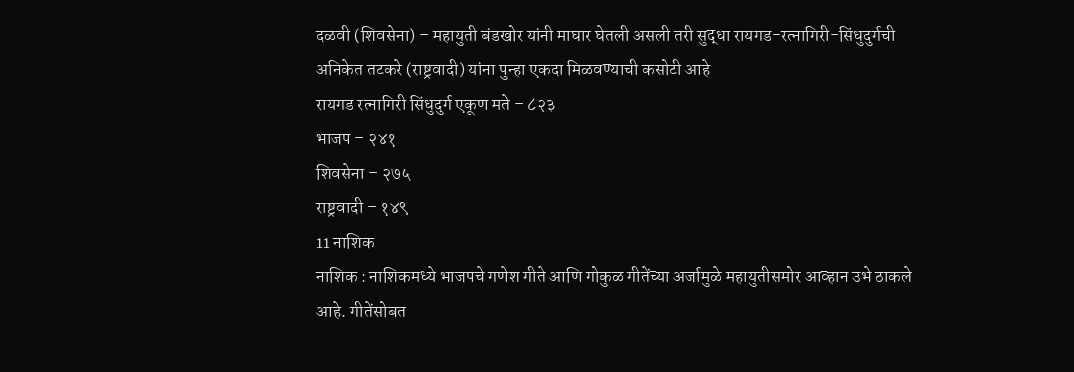दळवी (शिवसेना) – महायुती बंडखोर यांनी माघार घेतली असली तरी सुद्धा रायगड-रत्नागिरी-सिंधुदुर्गची अनिकेत तटकरे (राष्ट्रवादी) यांना पुन्हा एकदा मिळवण्याची कसोटी आहे
रायगड रत्नागिरी सिंधुदुर्ग एकूण मते – ८२३
भाजप – २४१
शिवसेना – २७५
राष्ट्रवादी – १४९
11 नाशिक
नाशिक : नाशिकमध्ये भाजपचे गणेश गीते आणि गोकुळ गीतेंच्या अर्जामुळे महायुतीसमोर आव्हान उभे ठाकले आहे. गीतेंसोबत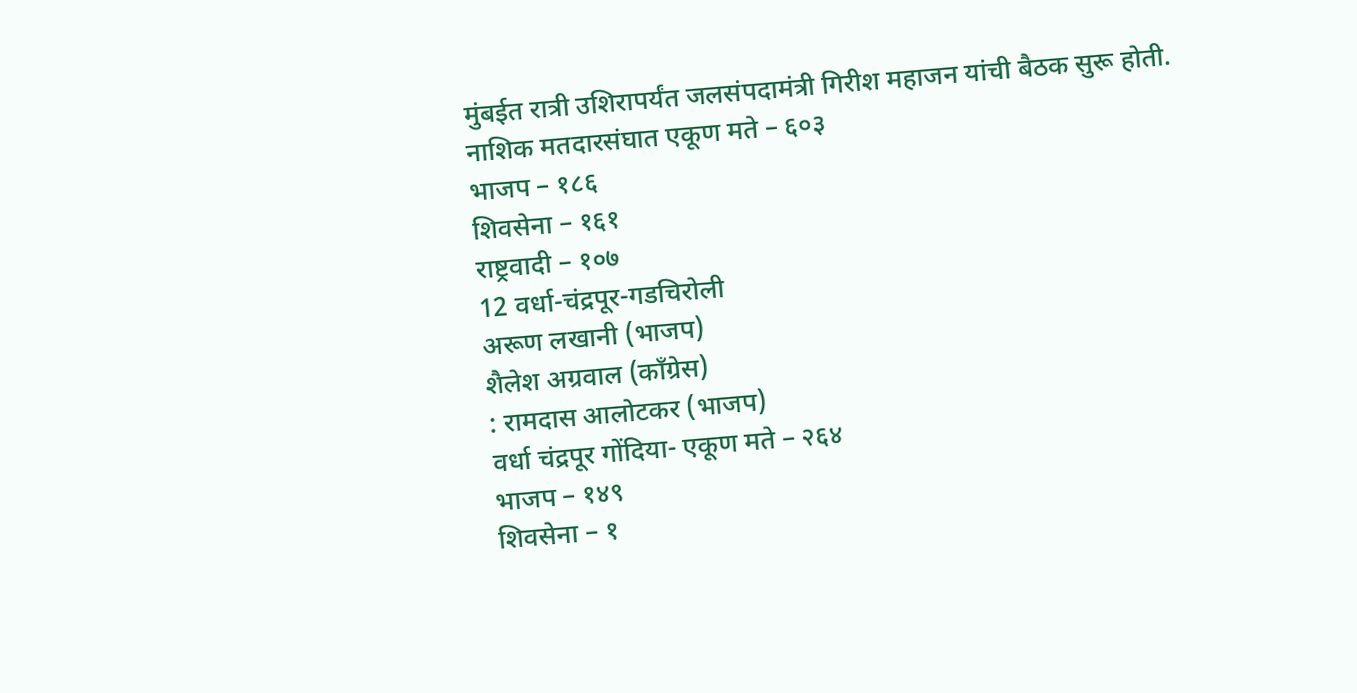मुंबईत रात्री उशिरापर्यंत जलसंपदामंत्री गिरीश महाजन यांची बैठक सुरू होती.
नाशिक मतदारसंघात एकूण मते – ६०३
भाजप – १८६
शिवसेना – १६१
राष्ट्रवादी – १०७
12 वर्धा-चंद्रपूर-गडचिरोली
अरूण लखानी (भाजप)
शैलेश अग्रवाल (काँग्रेस)
: रामदास आलोटकर (भाजप)
वर्धा चंद्रपूर गोंदिया- एकूण मते – २६४
भाजप – १४९
शिवसेना – १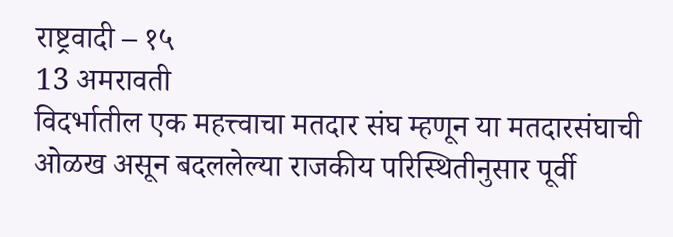राष्ट्रवादी – १५
13 अमरावती
विदर्भातील एक महत्त्वाचा मतदार संघ म्हणून या मतदारसंघाची ओळख असून बदललेल्या राजकीय परिस्थितीनुसार पूर्वी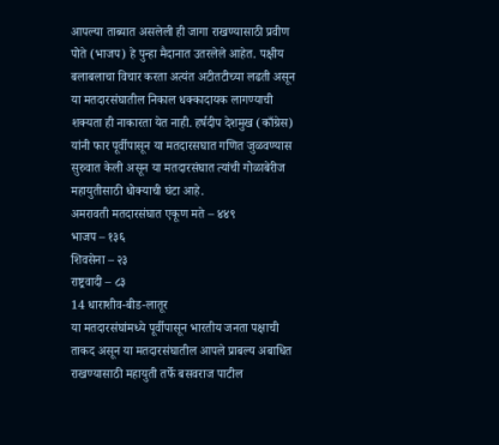आपल्या ताब्यात असलेली ही जागा राखण्यासाठी प्रवीण पोते (भाजप) हे पुन्हा मैदानात उतरलेले आहेत. पक्षीय बलाबलाचा विचार करता अत्यंत अटीतटीच्या लढती असून या मतदारसंघातील निकाल धक्कादायक लागण्याची शक्यता ही नाकारता येत नाही. हर्षदीप देशमुख (काँग्रेस) यांनी फार पूर्वीपासून या मतदारसघात गणित जुळवण्यास सुरुवात केली असून या मतदारसंघात त्यांची गोळाबेरीज महायुतीसाठी धोक्याची घंटा आहे.
अमरावती मतदारसंघात एकूण मते – ४४९
भाजप – १३६
शिवसेना – २३
राष्ट्रवादी – ८३
14 धाराशीव-बीड-लातूर
या मतदारसंघांमध्ये पूर्वीपासून भारतीय जनता पक्षाची ताकद असून या मतदारसंघातील आपले प्राबल्य अबाधित राखण्यासाठी महायुती तर्फे बसवराज पाटील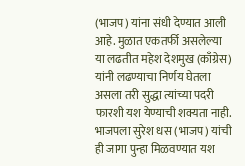(भाजप) यांना संधी देण्यात आली आहे. मुळात एकतर्फी असलेल्या या लढतीत महेश देशमुख (काँग्रेस) यांनी लढण्याचा निर्णय घेतला असला तरी सुद्धा त्यांच्या पदरी फारशी यश येण्याची शक्यता नाही. भाजपला सुरेश धस (भाजप) यांची ही जागा पुन्हा मिळवण्यात यश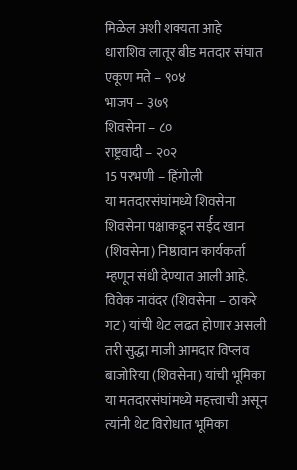मिळेल अशी शक्यता आहे
धाराशिव लातूर बीड मतदार संघात एकूण मते – ९०४
भाजप – ३७९
शिवसेना – ८०
राष्ट्रवादी – २०२
15 परभणी – हिंगोली
या मतदारसंघांमध्ये शिवसेना शिवसेना पक्षाकडून सर्ईद खान (शिवसेना) निष्ठावान कार्यकर्ता म्हणून संधी देण्यात आली आहे. विवेक नावंदर (शिवसेना – ठाकरे गट) यांची थेट लढत होणार असली तरी सुद्धा माजी आमदार विप्लव बाजोरिया (शिवसेना) यांची भूमिका या मतदारसंघांमध्ये महत्त्वाची असून त्यांनी थेट विरोधात भूमिका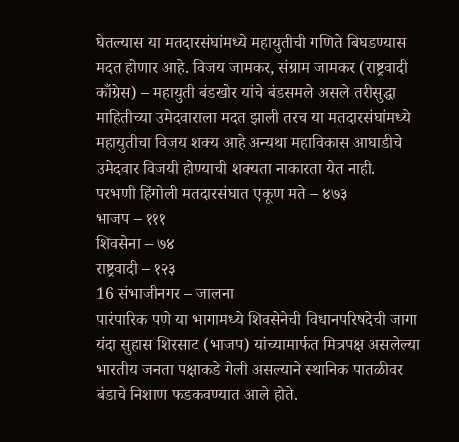घेतल्यास या मतदारसंघांमध्ये महायुतीची गणिते बिघडण्यास मदत होणार आहे. विजय जामकर, संग्राम जामकर (राष्ट्रवादी काँग्रेस) – महायुती बंडखोर यांचे बंडसमले असले तरीसुद्धा माहितीच्या उमेदवाराला मदत झाली तरच या मतदारसंघांमध्ये महायुतीचा विजय शक्य आहे अन्यथा महाविकास आघाडीचे उमेदवार विजयी होण्याची शक्यता नाकारता येत नाही.
परभणी हिंगोली मतदारसंघात एकूण मते – ४७३
भाजप – १११
शिवसेना – ७४
राष्ट्रवादी – १२३
16 संभाजीनगर – जालना
पारंपारिक पणे या भागामध्ये शिवसेनेची विधानपरिषदेची जागा यंदा सुहास शिरसाट (भाजप) यांच्यामार्फत मित्रपक्ष असलेल्या भारतीय जनता पक्षाकडे गेली असल्याने स्थानिक पातळीवर बंडाचे निशाण फडकवण्यात आले होते.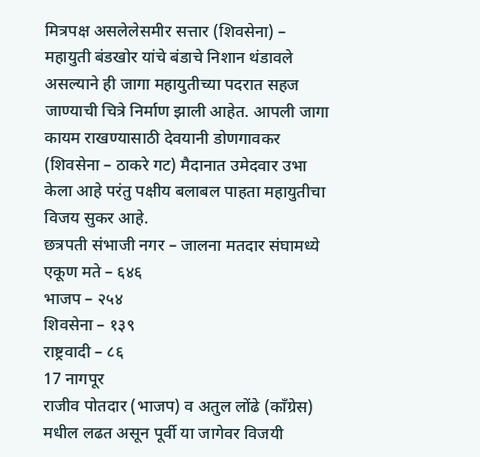मित्रपक्ष असलेलेसमीर सत्तार (शिवसेना) – महायुती बंडखोर यांचे बंडाचे निशान थंडावले असल्याने ही जागा महायुतीच्या पदरात सहज जाण्याची चित्रे निर्माण झाली आहेत. आपली जागा कायम राखण्यासाठी देवयानी डोणगावकर (शिवसेना – ठाकरे गट) मैदानात उमेदवार उभा केला आहे परंतु पक्षीय बलाबल पाहता महायुतीचा विजय सुकर आहे.
छत्रपती संभाजी नगर – जालना मतदार संघामध्ये एकूण मते – ६४६
भाजप – २५४
शिवसेना – १३९
राष्ट्रवादी – ८६
17 नागपूर
राजीव पोतदार (भाजप) व अतुल लोंढे (काँग्रेस) मधील लढत असून पूर्वी या जागेवर विजयी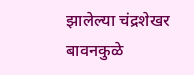झालेल्या चंद्रशेखर बावनकुळे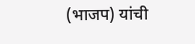(भाजप) यांची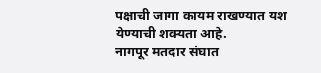पक्षाची जागा कायम राखण्यात यश येण्याची शक्यता आहे.
नागपूर मतदार संघात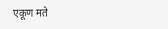एकूण मते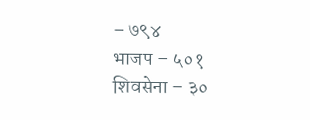– ७९४
भाजप – ५०१
शिवसेना – ३०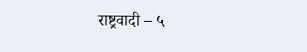राष्ट्रवादी – ५